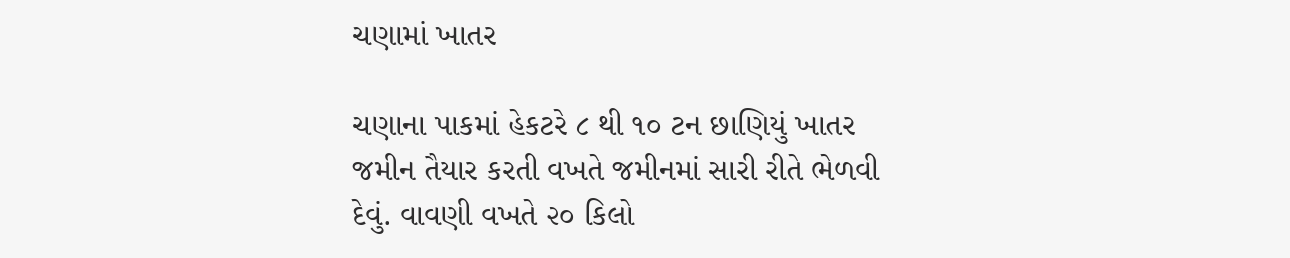ચણામાં ખાતર

ચણાના પાકમાં હેકટરે ૮ થી ૧૦ ટન છાણિયું ખાતર જમીન તૈયાર કરતી વખતે જમીનમાં સારી રીતે ભેળવી દેવું. વાવણી વખતે ૨૦ કિલો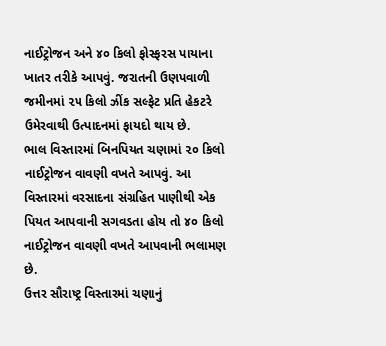નાઈટ્રોજન અને ૪૦ કિલો ફોસ્ફરસ પાયાના ખાતર તરીકે આપવું. જરાતની ઉણપવાળી જમીનમાં ૨૫ કિલો ઝીંક સલ્ફેટ પ્રતિ હેકટરે ઉમેરવાથી ઉત્પાદનમાં ફાયદો થાય છે.
ભાલ વિસ્તારમાં બિનપિયત ચણામાં ૨૦ કિલો નાઈટ્રોજન વાવણી વખતે આપવું. આ વિસ્તારમાં વરસાદના સંગ્રહિત પાણીથી એક પિયત આપવાની સગવડતા હોય તો ૪૦ કિલો નાઈટ્રોજન વાવણી વખતે આપવાની ભલામણ છે.
ઉત્તર સૌરાષ્ટ્ર વિસ્તારમાં ચણાનું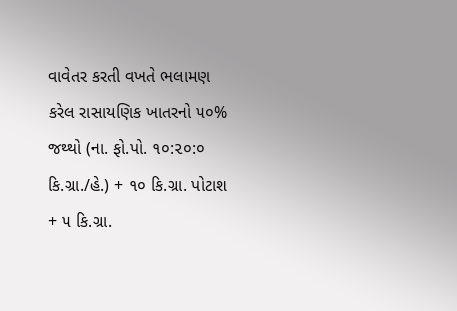વાવેતર કરતી વખતે ભલામણ કરેલ રાસાયણિક ખાતરનો ૫૦% જથ્થો (ના. ફો.પો. ૧૦:૨૦:૦ કિ.ગ્રા./હે.) + ૧૦ કિ.ગ્રા. પોટાશ + ૫ કિ.ગ્રા.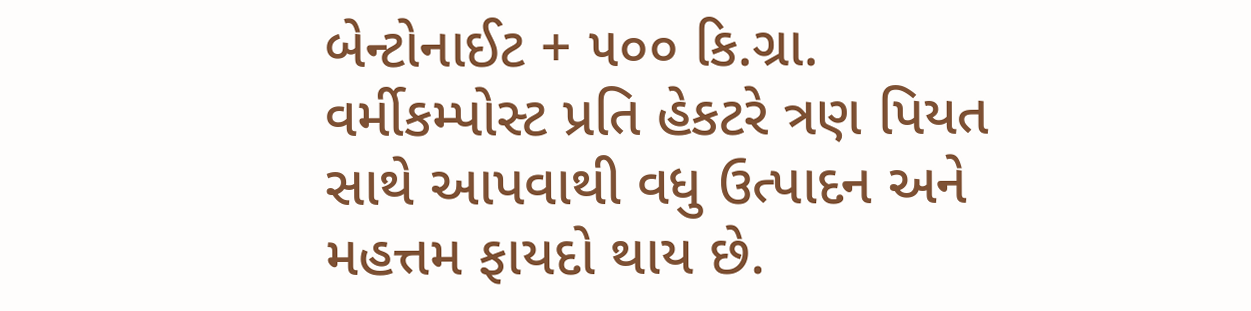બેન્ટોનાઈટ + ૫૦૦ કિ.ગ્રા. વર્મીકમ્પોસ્ટ પ્રતિ હેકટરે ત્રણ પિયત સાથે આપવાથી વધુ ઉત્પાદન અને મહત્તમ ફાયદો થાય છે.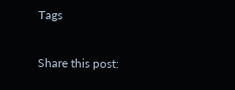Tags

Share this post: